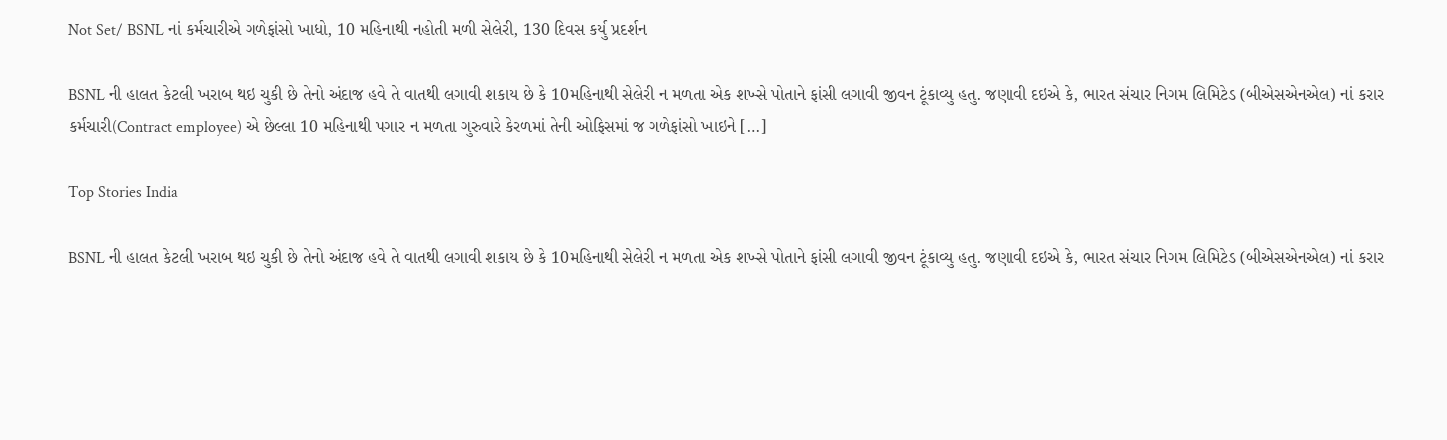Not Set/ BSNL નાં કર્મચારીએ ગળેફાંસો ખાધો, 10 મહિનાથી નહોતી મળી સેલેરી, 130 દિવસ કર્યુ પ્રદર્શન

BSNL ની હાલત કેટલી ખરાબ થઇ ચુકી છે તેનો અંદાજ હવે તે વાતથી લગાવી શકાય છે કે 10મહિનાથી સેલેરી ન મળતા એક શખ્સે પોતાને ફાંસી લગાવી જીવન ટૂંકાવ્યુ હતુ. જણાવી દઇએ કે, ભારત સંચાર નિગમ લિમિટેડ (બીએસએનએલ) નાં કરાર કર્મચારી(Contract employee) એ છેલ્લા 10 મહિનાથી પગાર ન મળતા ગુરુવારે કેરળમાં તેની ઓફિસમાં જ ગળેફાંસો ખાઇને […]

Top Stories India

BSNL ની હાલત કેટલી ખરાબ થઇ ચુકી છે તેનો અંદાજ હવે તે વાતથી લગાવી શકાય છે કે 10મહિનાથી સેલેરી ન મળતા એક શખ્સે પોતાને ફાંસી લગાવી જીવન ટૂંકાવ્યુ હતુ. જણાવી દઇએ કે, ભારત સંચાર નિગમ લિમિટેડ (બીએસએનએલ) નાં કરાર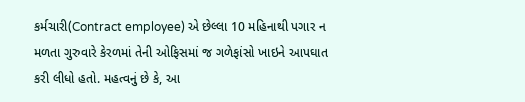કર્મચારી(Contract employee) એ છેલ્લા 10 મહિનાથી પગાર ન મળતા ગુરુવારે કેરળમાં તેની ઓફિસમાં જ ગળેફાંસો ખાઇને આપઘાત કરી લીધો હતો. મહત્વનું છે કે, આ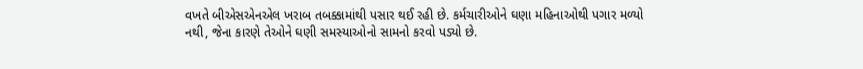વખતે બીએસએનએલ ખરાબ તબક્કામાંથી પસાર થઈ રહી છે. કર્મચારીઓને ઘણા મહિનાઓથી પગાર મળ્યો નથી, જેના કારણે તેઓને ઘણી સમસ્યાઓનો સામનો કરવો પડ્યો છે.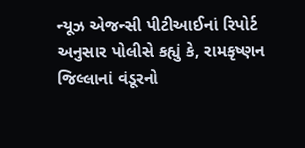ન્યૂઝ એજન્સી પીટીઆઈનાં રિપોર્ટ અનુસાર પોલીસે કહ્યું કે, રામકૃષ્ણન જિલ્લાનાં વંડૂરનો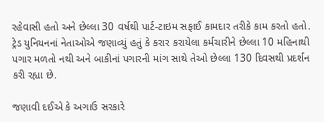રહેવાસી હતો અને છેલ્લા 30 વર્ષથી પાર્ટ-ટાઇમ સફાઈ કામદાર તરીકે કામ કરતો હતો. ટ્રેડ યુનિયનનાં નેતાઓએ જણાવ્યું હતું કે કરાર કરાયેલા કર્મચારીને છેલ્લા 10 મહિનાથી પગાર મળતો નથી અને બાકીનાં પગારની માંગ સાથે તેઓ છેલ્લા 130 દિવસથી પ્રદર્શન કરી રહ્યા છે.

જણાવી દઈએ કે અગાઉ સરકારે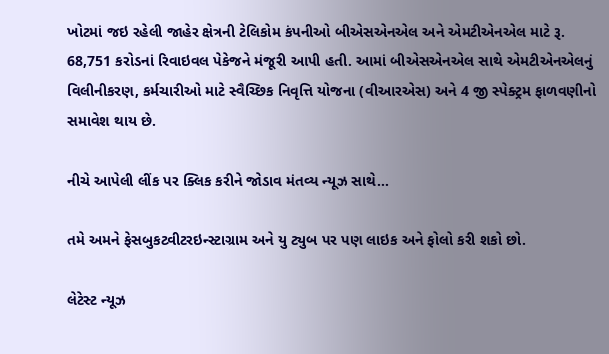ખોટમાં જઇ રહેલી જાહેર ક્ષેત્રની ટેલિકોમ કંપનીઓ બીએસએનએલ અને એમટીએનએલ માટે રૂ. 68,751 કરોડનાં રિવાઇવલ પેકેજને મંજૂરી આપી હતી. આમાં બીએસએનએલ સાથે એમટીએનએલનું વિલીનીકરણ, કર્મચારીઓ માટે સ્વૈચ્છિક નિવૃત્તિ યોજના (વીઆરએસ) અને 4 જી સ્પેક્ટ્રમ ફાળવણીનો સમાવેશ થાય છે.

નીચે આપેલી લીંક પર ક્લિક કરીને જોડાવ મંતવ્ય ન્યૂઝ સાથે…

તમે અમને ફેસબુકટ્વીટરઇન્સ્ટાગ્રામ અને યુ ટ્યુબ પર પણ લાઇક અને ફોલો કરી શકો છો.

લેટેસ્ટ ન્યૂઝ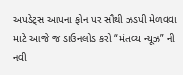અપડેટ્સ આપના ફોન પર સૌથી ઝડપી મેળવવા માટે આજે જ ડાઉનલોડ કરો “મંતવ્ય ન્યૂઝ” ની નવી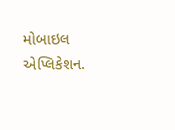મોબાઇલ એપ્લિકેશન.